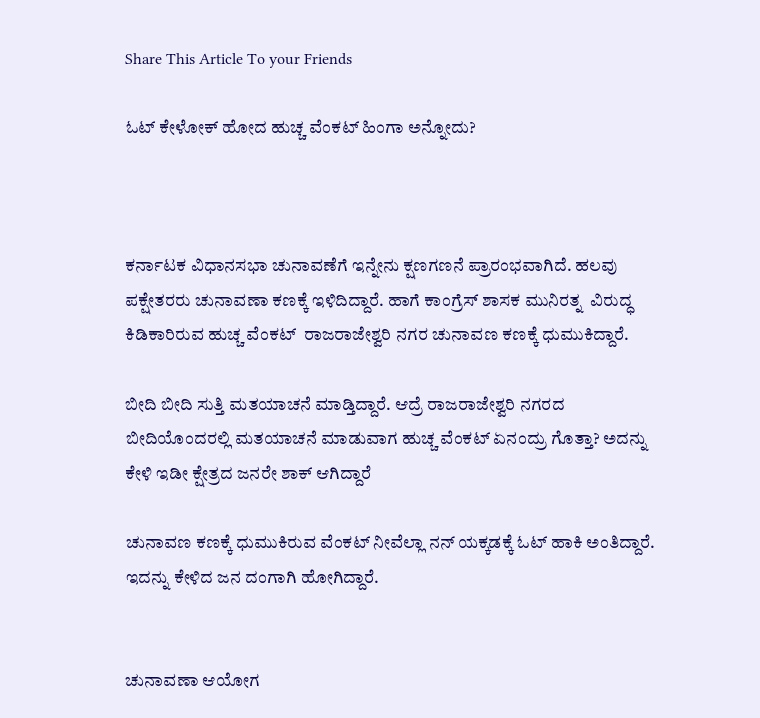Share This Article To your Friends

ಓಟ್ ಕೇಳೋಕ್ ಹೋದ ಹುಚ್ಚ ವೆಂಕಟ್ ಹಿಂಗಾ ಅನ್ನೋದು?



ಕರ್ನಾಟಕ ವಿಧಾನಸಭಾ ಚುನಾವಣೆಗೆ ಇನ್ನೇನು ಕ್ಷಣಗಣನೆ ಪ್ರಾರಂಭವಾಗಿದೆ. ಹಲವು ಪಕ್ಷೇತರರು ಚುನಾವಣಾ ಕಣಕ್ಕೆ ಇಳಿದಿದ್ದಾರೆ. ಹಾಗೆ ಕಾಂಗ್ರೆಸ್ ಶಾಸಕ ಮುನಿರತ್ನ  ವಿರುದ್ಧ ಕಿಡಿಕಾರಿರುವ ಹುಚ್ಚ ವೆಂಕಟ್  ರಾಜರಾಜೇಶ್ವರಿ ನಗರ ಚುನಾವಣ ಕಣಕ್ಕೆ ಧುಮುಕಿದ್ದಾರೆ.

ಬೀದಿ ಬೀದಿ ಸುತ್ತಿ ಮತಯಾಚನೆ ಮಾಡ್ತಿದ್ದಾರೆ. ಆದ್ರೆ ರಾಜರಾಜೇಶ್ವರಿ ನಗರದ ಬೀದಿಯೊಂದರಲ್ಲಿ ಮತಯಾಚನೆ ಮಾಡುವಾಗ ಹುಚ್ಚ ವೆಂಕಟ್ ಏನಂದ್ರು ಗೊತ್ತಾ? ಅದನ್ನು ಕೇಳಿ ಇಡೀ ಕ್ಷೇತ್ರದ ಜನರೇ ಶಾಕ್ ಆಗಿದ್ದಾರೆ

ಚುನಾವಣ ಕಣಕ್ಕೆ ಧುಮುಕಿರುವ ವೆಂಕಟ್ ನೀವೆಲ್ಲಾ ನನ್ ಯಕ್ಕಡಕ್ಕೆ ಓಟ್ ಹಾಕಿ ಅಂತಿದ್ದಾರೆ. ಇದನ್ನು ಕೇಳಿದ ಜನ ದಂಗಾಗಿ ಹೋಗಿದ್ದಾರೆ.


ಚುನಾವಣಾ ಆಯೋಗ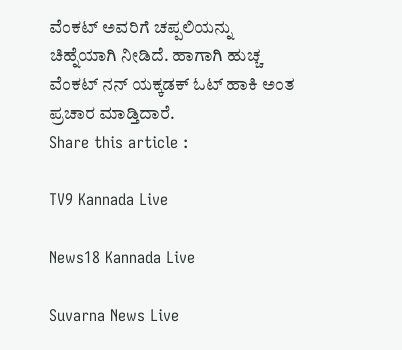ವೆಂಕಟ್ ಅವರಿಗೆ ಚಪ್ಪಲಿಯನ್ನು ಚಿಹ್ನೆಯಾಗಿ ನೀಡಿದೆ. ಹಾಗಾಗಿ ಹುಚ್ಚ ವೆಂಕಟ್ ನನ್ ಯಕ್ಕಡಕ್ ಓಟ್ ಹಾಕಿ ಅಂತ ಪ್ರಚಾರ ಮಾಡ್ತಿದಾರೆ.
Share this article :

TV9 Kannada Live

News18 Kannada Live

Suvarna News Live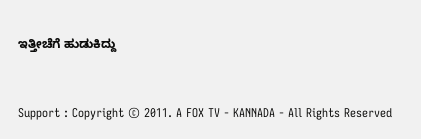ಇತ್ತೀಚೆಗೆ ಹುಡುಕಿದ್ದು


Support : Copyright © 2011. A FOX TV - KANNADA - All Rights Reserved